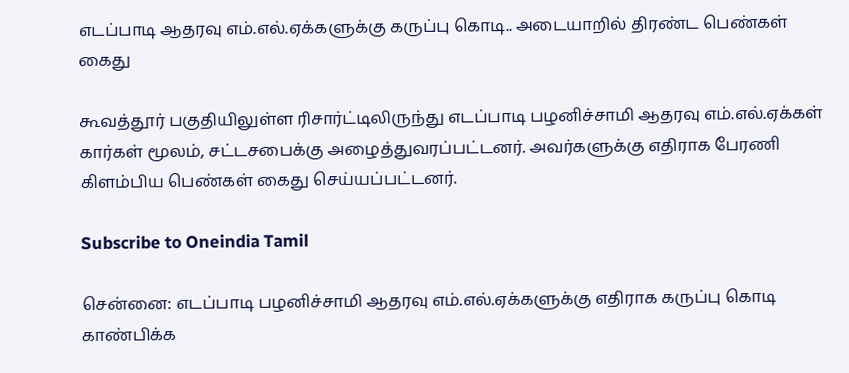எடப்பாடி ஆதரவு எம்.எல்.ஏக்களுக்கு கருப்பு கொடி.. அடையாறில் திரண்ட பெண்கள் கைது

கூவத்தூர் பகுதியிலுள்ள ரிசார்ட்டிலிருந்து எடப்பாடி பழனிச்சாமி ஆதரவு எம்.எல்.ஏக்கள் கார்கள் மூலம், சட்டசபைக்கு அழைத்துவரப்பட்டனர். அவர்களுக்கு எதிராக பேரணி கிளம்பிய பெண்கள் கைது செய்யப்பட்டனர்.

Subscribe to Oneindia Tamil

சென்னை: எடப்பாடி பழனிச்சாமி ஆதரவு எம்.எல்.ஏக்களுக்கு எதிராக கருப்பு கொடி காண்பிக்க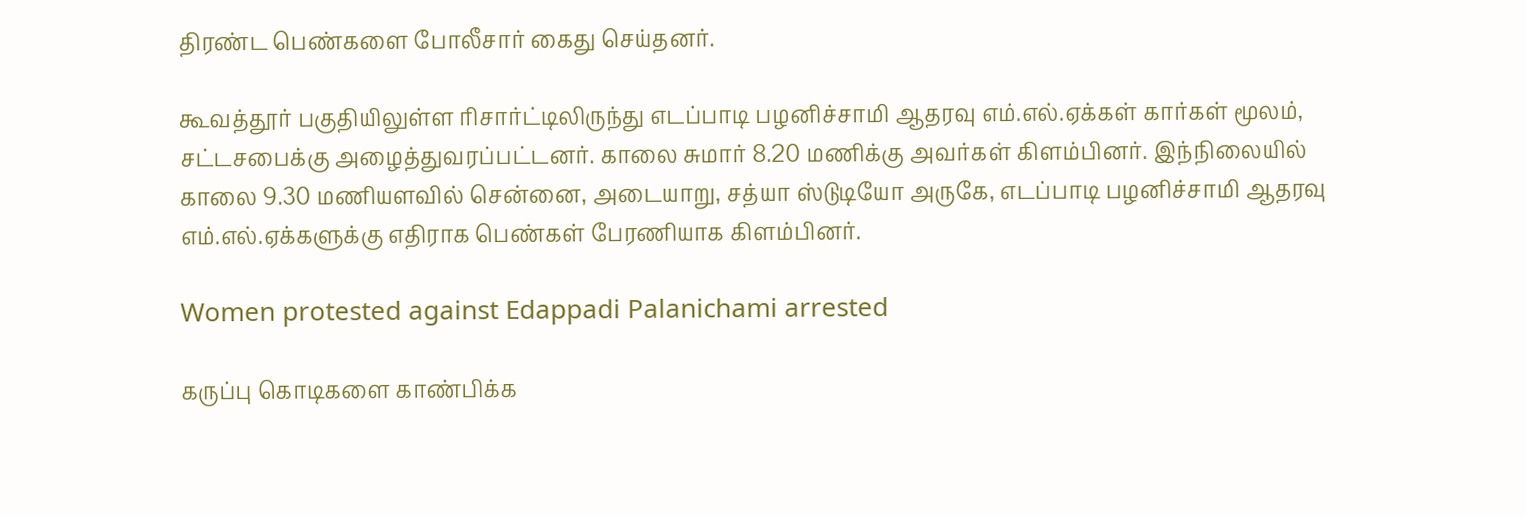திரண்ட பெண்களை போலீசார் கைது செய்தனர்.

கூவத்தூர் பகுதியிலுள்ள ரிசார்ட்டிலிருந்து எடப்பாடி பழனிச்சாமி ஆதரவு எம்.எல்.ஏக்கள் கார்கள் மூலம், சட்டசபைக்கு அழைத்துவரப்பட்டனர். காலை சுமார் 8.20 மணிக்கு அவர்கள் கிளம்பினர். இந்நிலையில் காலை 9.30 மணியளவில் சென்னை, அடையாறு, சத்யா ஸ்டுடியோ அருகே, எடப்பாடி பழனிச்சாமி ஆதரவு எம்.எல்.ஏக்களுக்கு எதிராக பெண்கள் பேரணியாக கிளம்பினர்.

Women protested against Edappadi Palanichami arrested

கருப்பு கொடிகளை காண்பிக்க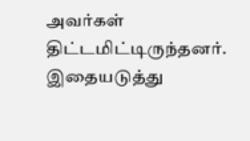அவர்கள் திட்டமிட்டிருந்தனர். இதையடுத்து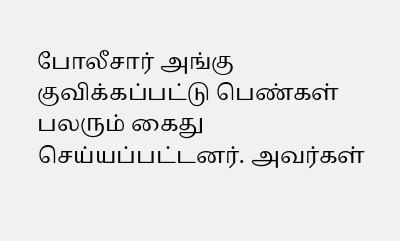போலீசார் அங்கு குவிக்கப்பட்டு பெண்கள் பலரும் கைது செய்யப்பட்டனர். அவர்கள்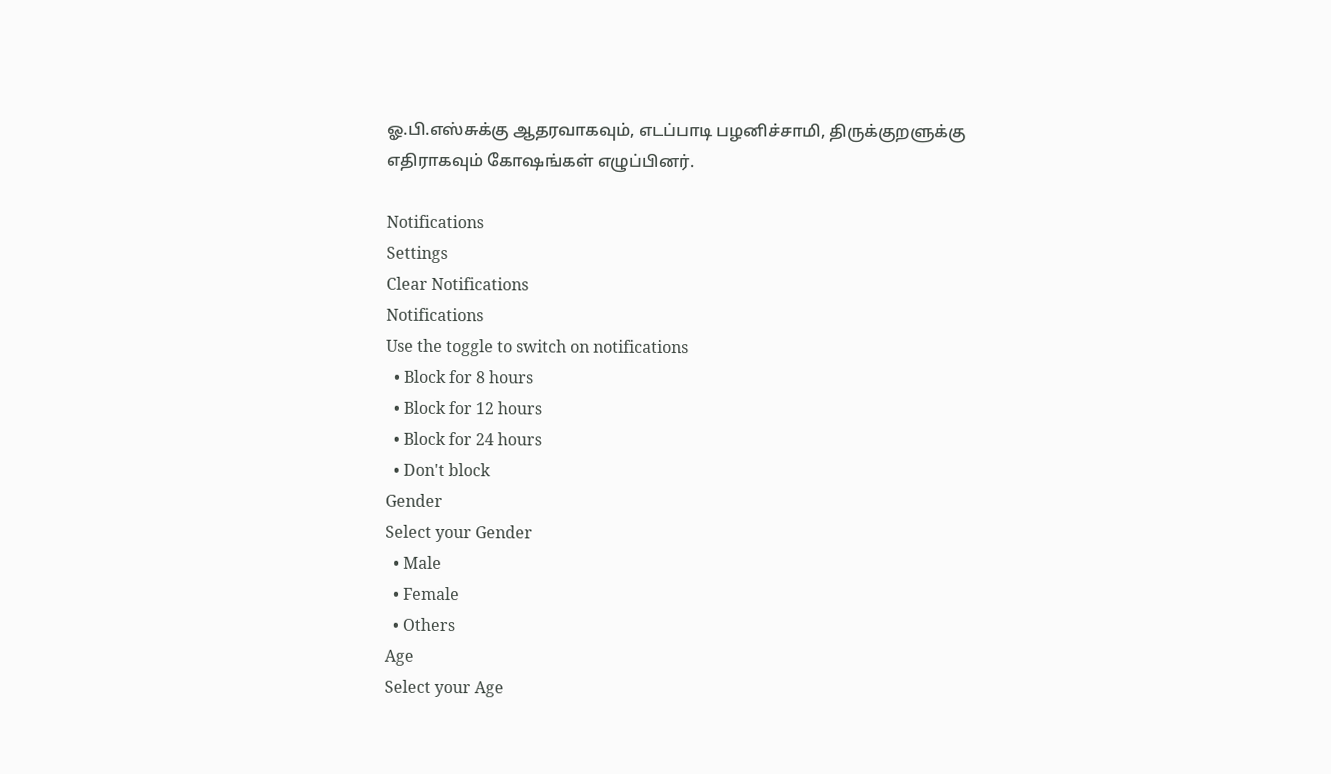ஓ.பி.எஸ்சுக்கு ஆதரவாகவும், எடப்பாடி பழனிச்சாமி, திருக்குறளுக்கு எதிராகவும் கோஷங்கள் எழுப்பினர்.

Notifications
Settings
Clear Notifications
Notifications
Use the toggle to switch on notifications
  • Block for 8 hours
  • Block for 12 hours
  • Block for 24 hours
  • Don't block
Gender
Select your Gender
  • Male
  • Female
  • Others
Age
Select your Age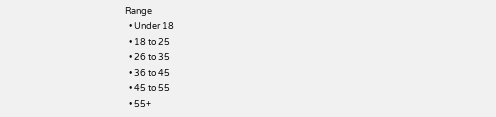Range
  • Under 18
  • 18 to 25
  • 26 to 35
  • 36 to 45
  • 45 to 55
  • 55+